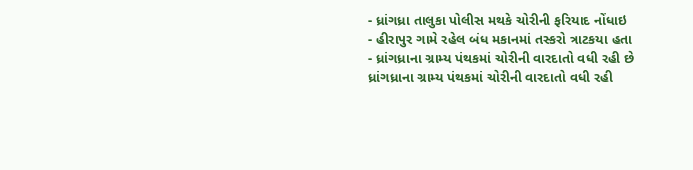- ધ્રાંગધ્રા તાલુકા પોલીસ મથકે ચોરીની ફરિયાદ નોંધાઇ
- હીરાપુર ગામે રહેલ બંધ મકાનમાં તસ્કરો ત્રાટકયા હતા
- ધ્રાંગધ્રાના ગ્રામ્ય પંથકમાં ચોરીની વારદાતો વધી રહી છે
ધ્રાંગધ્રાના ગ્રામ્ય પંથકમાં ચોરીની વારદાતો વધી રહી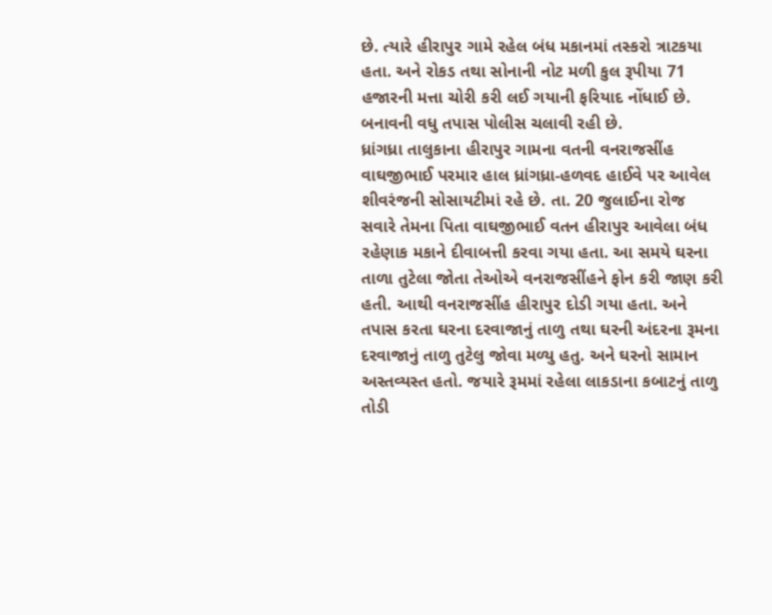છે. ત્યારે હીરાપુર ગામે રહેલ બંધ મકાનમાં તસ્કરો ત્રાટકયા હતા. અને રોકડ તથા સોનાની નોટ મળી કુલ રૂપીયા 71 હજારની મત્તા ચોરી કરી લઈ ગયાની ફરિયાદ નોંધાઈ છે. બનાવની વધુ તપાસ પોલીસ ચલાવી રહી છે.
ધ્રાંગધ્રા તાલુકાના હીરાપુર ગામના વતની વનરાજસીંહ વાઘજીભાઈ પરમાર હાલ ધ્રાંગધ્રા-હળવદ હાઈવે પર આવેલ શીવરંજની સોસાયટીમાં રહે છે. તા. 20 જુલાઈના રોજ સવારે તેમના પિતા વાઘજીભાઈ વતન હીરાપુર આવેલા બંધ રહેણાક મકાને દીવાબત્તી કરવા ગયા હતા. આ સમયે ઘરના તાળા તુટેલા જોતા તેઓએ વનરાજસીંહને ફોન કરી જાણ કરી હતી. આથી વનરાજસીંહ હીરાપુર દોડી ગયા હતા. અને તપાસ કરતા ઘરના દરવાજાનું તાળુ તથા ઘરની અંદરના રૂમના દરવાજાનું તાળુ તુટેલુ જોવા મળ્યુ હતુ. અને ઘરનો સામાન અસ્તવ્યસ્ત હતો. જયારે રૂમમાં રહેલા લાકડાના કબાટનું તાળુ તોડી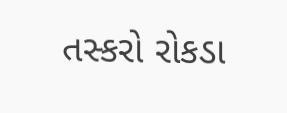તસ્કરો રોકડા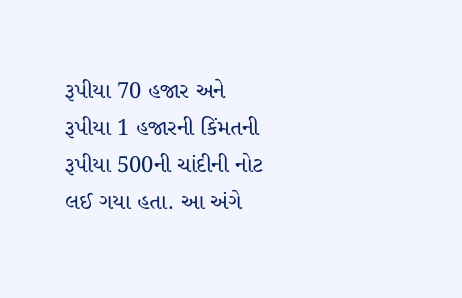રૂપીયા 70 હજાર અને રૂપીયા 1 હજારની કિંમતની રૂપીયા 500ની ચાંદીની નોટ લઈ ગયા હતા. આ અંગે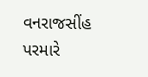વનરાજસીંહ પરમારે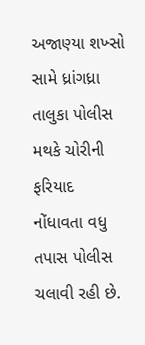અજાણ્યા શખ્સો સામે ધ્રાંગધ્રા તાલુકા પોલીસ મથકે ચોરીની ફરિયાદ નોંધાવતા વધુ તપાસ પોલીસ ચલાવી રહી છે.